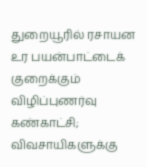துறையூரில் ரசாயன உர பயன்பாட்டைக் குறைக்கும் விழிப்புணர்வு கண்காட்சி; விவசாயிகளுக்கு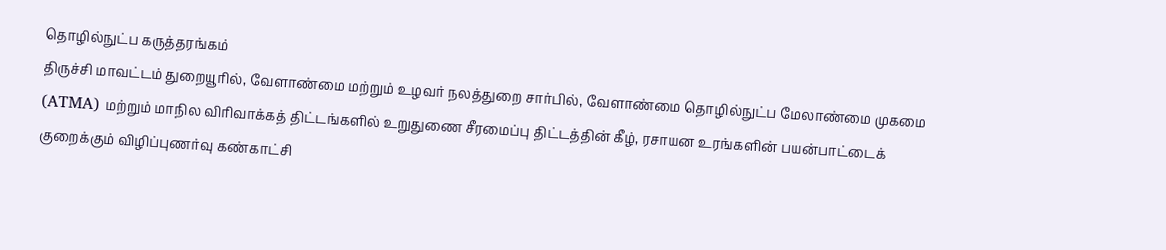தொழில்நுட்ப கருத்தரங்கம்
திருச்சி மாவட்டம் துறையூரில், வேளாண்மை மற்றும் உழவர் நலத்துறை சார்பில், வேளாண்மை தொழில்நுட்ப மேலாண்மை முகமை (ATMA) மற்றும் மாநில விரிவாக்கத் திட்டங்களில் உறுதுணை சீரமைப்பு திட்டத்தின் கீழ், ரசாயன உரங்களின் பயன்பாட்டைக் குறைக்கும் விழிப்புணர்வு கண்காட்சி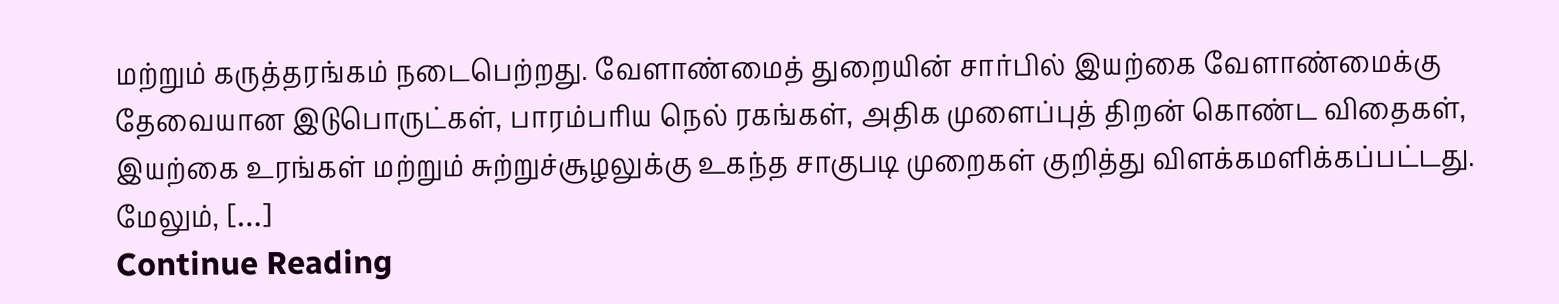மற்றும் கருத்தரங்கம் நடைபெற்றது. வேளாண்மைத் துறையின் சார்பில் இயற்கை வேளாண்மைக்கு தேவையான இடுபொருட்கள், பாரம்பரிய நெல் ரகங்கள், அதிக முளைப்புத் திறன் கொண்ட விதைகள், இயற்கை உரங்கள் மற்றும் சுற்றுச்சூழலுக்கு உகந்த சாகுபடி முறைகள் குறித்து விளக்கமளிக்கப்பட்டது. மேலும், […]
Continue Reading